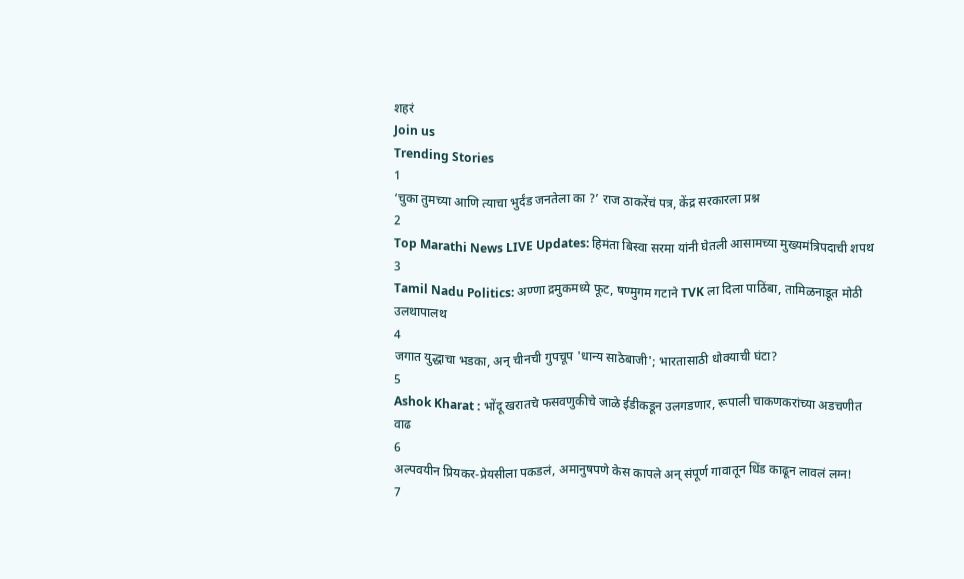शहरं
Join us
Trending Stories
1
‘चुका तुमच्या आणि त्याचा भुर्दंड जनतेला का ?’ राज ठाकरेंचं पत्र, केंद्र सरकारला प्रश्न
2
Top Marathi News LIVE Updates: हिमंता बिस्वा सरमा यांनी घेतली आसामच्या मुख्यमंत्रिपदाची शपथ
3
Tamil Nadu Politics: अण्णा द्रमुकमध्ये फूट, षण्मुगम गटाने TVK ला दिला पाठिंबा, तामिळनाडूत मोठी उलथापालथ
4
जगात युद्धाचा भडका, अन् चीनची गुपचूप 'धान्य साठेबाजी'; भारतासाठी धोक्याची घंटा?
5
Ashok Kharat : भोंदू खरातचे फसवणुकीचे जाळे ईडीकडून उलगडणार, रूपाली चाकणकरांच्या अडचणीत वाढ
6
अल्पवयीन प्रियकर-प्रेयसीला पकडलं, अमानुषपणे केस कापले अन् संपूर्ण गावातून धिंड काढून लावलं लग्न!
7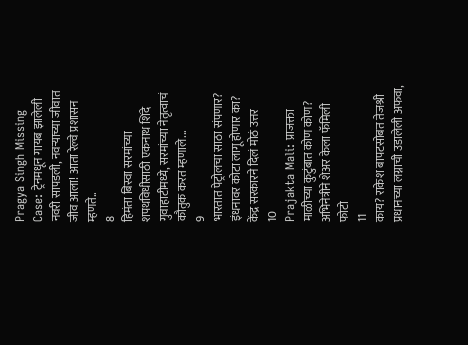Pragya Singh Missing Case: ट्रेनमधून गायब झालेली नवरी सापडली, नवऱ्याच्या जीवात जीव आला! आता रेल्वे प्रशासन म्हणते..
8
हिमंता बिस्वा सरमांच्या शपथविधीसाठी एकनाथ शिंदे गुवाहाटीमध्ये, सरमांच्या नेतृत्वाचं कौतुक करत म्हणाले...
9
भारतात पेट्रोलचा साठा संपणार? इंधनावर कोटा लागू होणार का? केंद्र सरकारने दिलं मोठं उत्तर
10
Prajakta Mali: प्राजक्ता माळीच्या कुटुंबात कोण कोण? अभिनेत्रीने शेअर केला फॅमिली फोटो
11
काय? राकेश बापटसोबत तेजश्री प्रधानच्या लग्नाची उडालेली अफवा,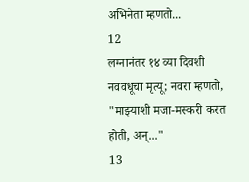अभिनेता म्हणतो...
12
लग्नानंतर १४ व्या दिवशी नववधूचा मृत्यू; नवरा म्हणतो, "माझ्याशी मजा-मस्करी करत होती, अन्..."
13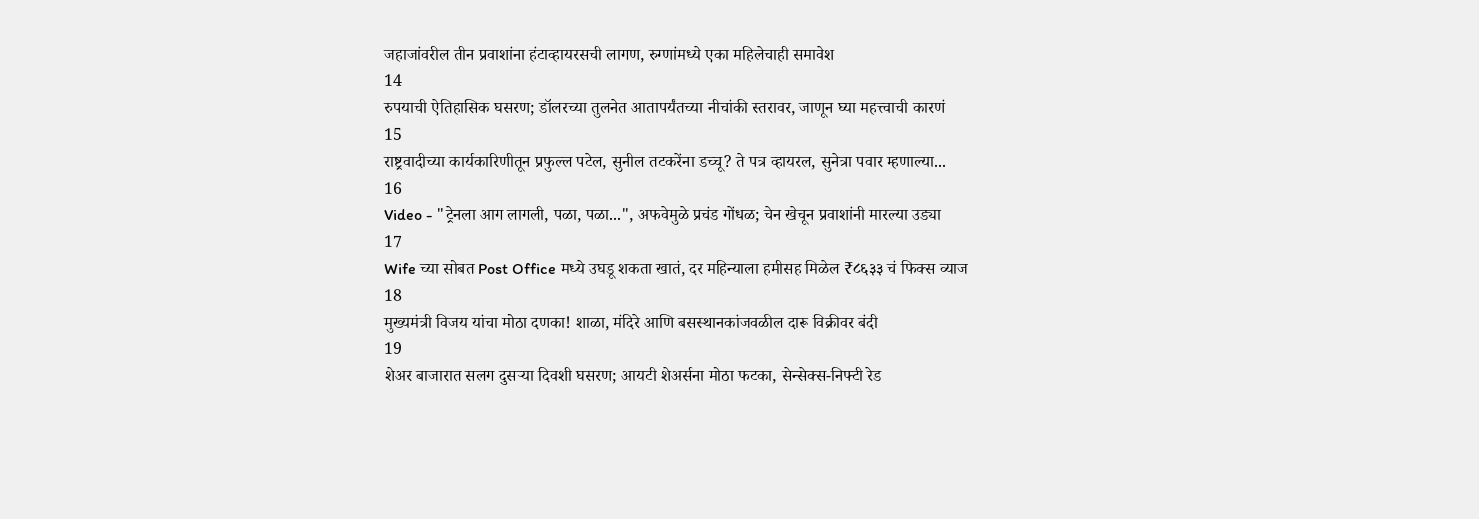जहाजांवरील तीन प्रवाशांना हंटाव्हायरसची लागण, रुग्णांमध्ये एका महिलेचाही समावेश
14
रुपयाची ऐतिहासिक घसरण; डॉलरच्या तुलनेत आतापर्यंतच्या नीचांकी स्तरावर, जाणून घ्या महत्त्वाची कारणं
15
राष्ट्रवादीच्या कार्यकारिणीतून प्रफुल्ल पटेल, सुनील तटकरेंना डच्चू? ते पत्र व्हायरल, सुनेत्रा पवार म्हणाल्या...
16
Video - "ट्रेनला आग लागली, पळा, पळा...", अफवेमुळे प्रचंड गोंधळ; चेन खेचून प्रवाशांनी मारल्या उड्या
17
Wife च्या सोबत Post Office मध्ये उघडू शकता खातं, दर महिन्याला हमीसह मिळेल ₹८६३३ चं फिक्स व्याज
18
मुख्यमंत्री विजय यांचा मोठा दणका! शाळा, मंदिरे आणि बसस्थानकांजवळील दारू विक्रीवर बंदी
19
शेअर बाजारात सलग दुसऱ्या दिवशी घसरण; आयटी शेअर्सना मोठा फटका, सेन्सेक्स-निफ्टी रेड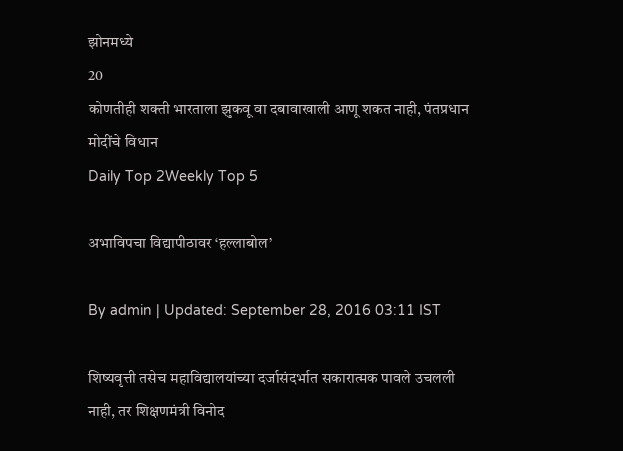झोनमध्ये
20
कोणतीही शक्ती भारताला झुकवू वा दबावाखाली आणू शकत नाही, पंतप्रधान मोदींचे विधान
Daily Top 2Weekly Top 5

अभाविपचा विद्यापीठावर ‘हल्लाबोल’

By admin | Updated: September 28, 2016 03:11 IST

शिष्यवृत्ती तसेच महाविद्यालयांच्या दर्जासंदर्भात सकारात्मक पावले उचलली नाही, तर शिक्षणमंत्री विनोद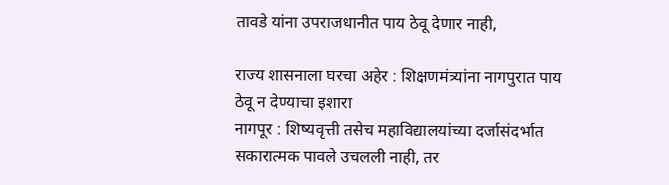तावडे यांना उपराजधानीत पाय ठेवू देणार नाही,

राज्य शासनाला घरचा अहेर : शिक्षणमंत्र्यांना नागपुरात पाय ठेवू न देण्याचा इशारा
नागपूर : शिष्यवृत्ती तसेच महाविद्यालयांच्या दर्जासंदर्भात सकारात्मक पावले उचलली नाही, तर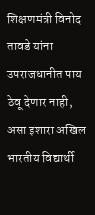शिक्षणमंत्री विनोद तावडे यांना उपराजधानीत पाय ठेवू देणार नाही, असा इशारा अखिल भारतीय विद्यार्थी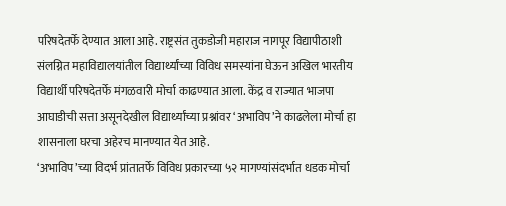परिषदेतर्फे देण्यात आला आहे. राष्ट्रसंत तुकडोजी महाराज नागपूर विद्यापीठाशी संलग्नित महाविद्यालयांतील विद्यार्थ्यांच्या विविध समस्यांना घेऊन अखिल भारतीय विद्यार्थी परिषदेतर्फे मंगळवारी मोर्चा काढण्यात आला. केंद्र व राज्यात भाजपा आघाडीची सत्ता असूनदेखील विद्यार्थ्यांच्या प्रश्नांवर ‘अभाविप’ने काढलेला मोर्चा हा शासनाला घरचा अहेरच मानण्यात येत आहे.
‘अभाविप’च्या विदर्भ प्रांतातर्फे विविध प्रकारच्या ५२ मागण्यांसंदर्भात धडक मोर्चा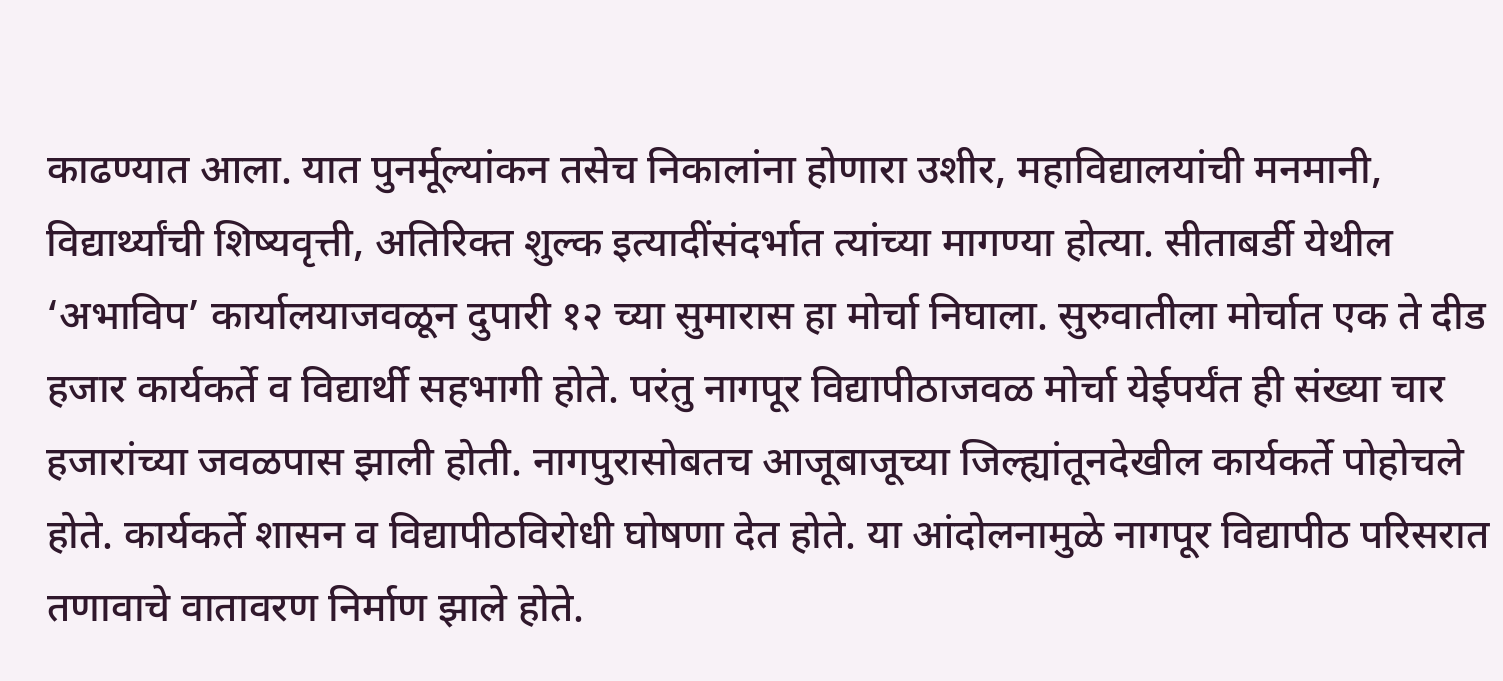काढण्यात आला. यात पुनर्मूल्यांकन तसेच निकालांना होणारा उशीर, महाविद्यालयांची मनमानी, विद्यार्थ्यांची शिष्यवृत्ती, अतिरिक्त शुल्क इत्यादींसंदर्भात त्यांच्या मागण्या होत्या. सीताबर्डी येथील ‘अभाविप’ कार्यालयाजवळून दुपारी १२ च्या सुमारास हा मोर्चा निघाला. सुरुवातीला मोर्चात एक ते दीड हजार कार्यकर्ते व विद्यार्थी सहभागी होते. परंतु नागपूर विद्यापीठाजवळ मोर्चा येईपर्यंत ही संख्या चार हजारांच्या जवळपास झाली होती. नागपुरासोबतच आजूबाजूच्या जिल्ह्यांतूनदेखील कार्यकर्ते पोहोचले होते. कार्यकर्ते शासन व विद्यापीठविरोधी घोषणा देत होते. या आंदोलनामुळे नागपूर विद्यापीठ परिसरात तणावाचे वातावरण निर्माण झाले होते.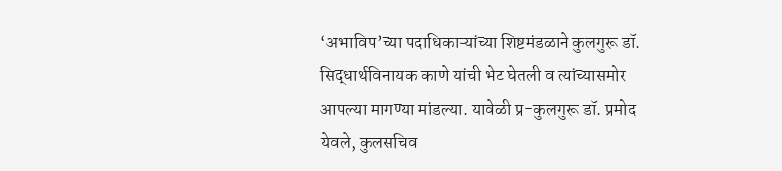‘अभाविप’च्या पदाधिकाऱ्यांच्या शिष्टमंडळाने कुलगुरू डॉ. सिद्धार्थविनायक काणे यांची भेट घेतली व त्यांच्यासमोर आपल्या मागण्या मांडल्या. यावेळी प्र-कुलगुरू डॉ. प्रमोद येवले, कुलसचिव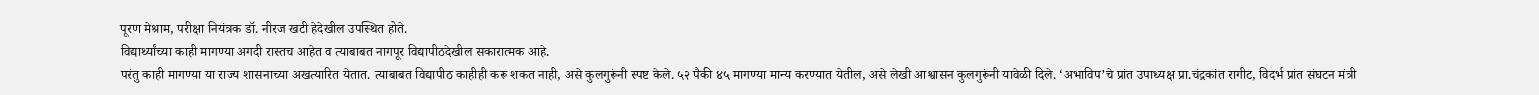पूरण मेश्राम, परीक्षा नियंत्रक डॉ. नीरज खटी हेदेखील उपस्थित होते.
विद्यार्थ्यांच्या काही मागण्या अगदी रास्तच आहेत व त्याबाबत नागपूर विद्यापीठदेखील सकारात्मक आहे.
परंतु काही मागण्या या राज्य शासनाच्या अखत्यारित येतात. त्याबाबत विद्यापीठ काहीही करू शकत नाही, असे कुलगुरूंनी स्पष्ट केले. ५२ पैकी ४५ मागण्या मान्य करण्यात येतील, असे लेखी आश्वासन कुलगुरूंनी यावेळी दिले. ‘अभाविप’चे प्रांत उपाध्यक्ष प्रा.चंद्रकांत रागीट, विदर्भ प्रांत संघटन मंत्री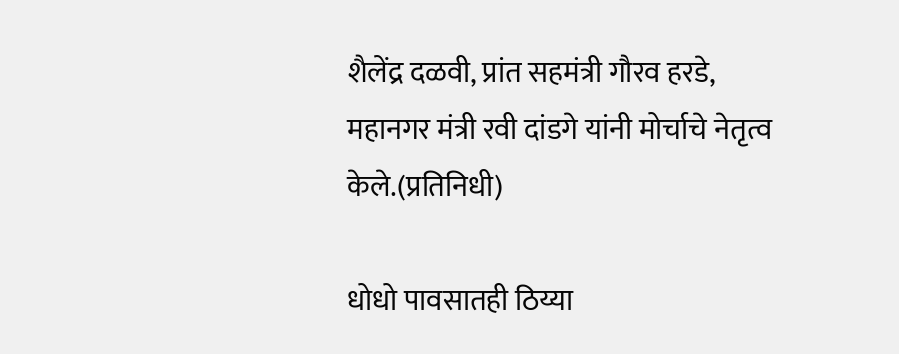शैलेंद्र दळवी, प्रांत सहमंत्री गौरव हरडे, महानगर मंत्री रवी दांडगे यांनी मोर्चाचे नेतृत्व केले.(प्रतिनिधी)

धोधो पावसातही ठिय्या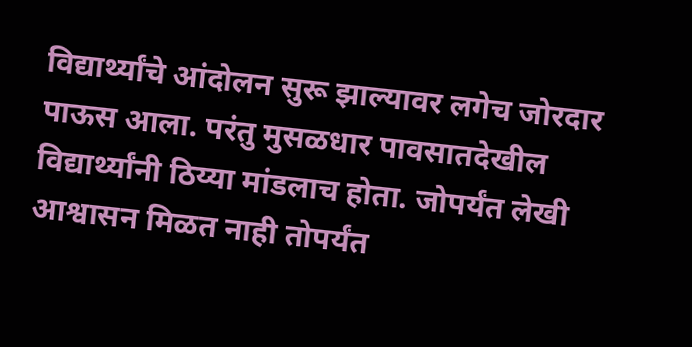विद्यार्थ्यांचे आंदोलन सुरू झाल्यावर लगेच जोरदार पाऊस आला. परंतु मुसळधार पावसातदेखील विद्यार्थ्यांनी ठिय्या मांडलाच होता. जोपर्यंत लेखी आश्वासन मिळत नाही तोपर्यंत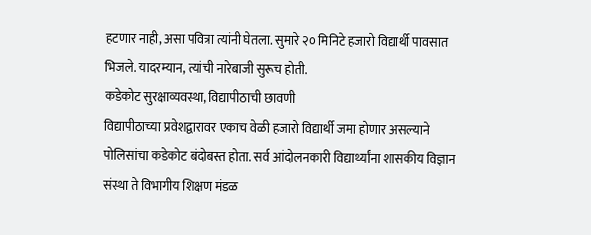हटणार नाही, असा पवित्रा त्यांनी घेतला. सुमारे २० मिनिटे हजारो विद्यार्थी पावसात भिजले. यादरम्यान, त्यांची नारेबाजी सुरूच होती.
कडेकोट सुरक्षाव्यवस्था, विद्यापीठाची छावणी
विद्यापीठाच्या प्रवेशद्वारावर एकाच वेळी हजारो विद्यार्थी जमा होणार असल्याने पोलिसांचा कडेकोट बंदोबस्त होता. सर्व आंदोलनकारी विद्यार्थ्यांना शासकीय विज्ञान संस्था ते विभागीय शिक्षण मंडळ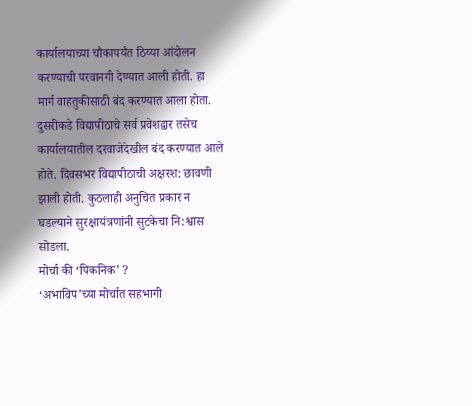कार्यालयाच्या चौकापर्यंत ठिय्या आंदोलन करण्याची परवानगी देण्यात आली होती. हा मार्ग वाहतुकीसाठी बंद करण्यात आला होता. दुसरीकडे विद्यापीठाचे सर्व प्रवेशद्वार तसेच कार्यालयातील दरवाजेदेखील बंद करण्यात आले होते. दिवसभर विद्यापीठाची अक्षरश: छावणी झाली होती. कुठलाही अनुचित प्रकार न घडल्याने सुरक्षायंत्रणांनी सुटकेचा नि:श्वास सोडला.
मोर्चा की ‘पिकनिक’ ?
‘अभाविप’च्या मोर्चात सहभागी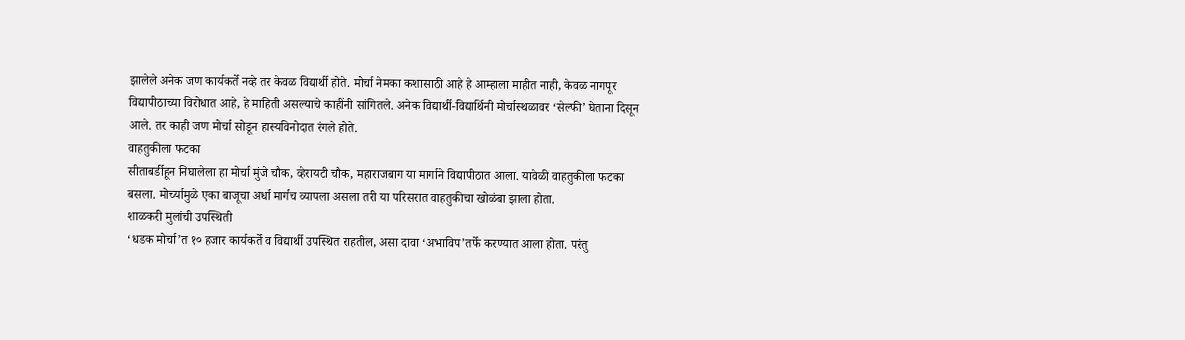झालेले अनेक जण कार्यकर्ते नव्हे तर केवळ विद्यार्थी होते. मोर्चा नेमका कशासाठी आहे हे आम्हाला माहीत नाही, केवळ नागपूर विद्यापीठाच्या विरोधात आहे, हे माहिती असल्याचे काहींनी सांगितले. अनेक विद्यार्थी-विद्यार्थिनी मोर्चास्थळावर ‘सेल्फी’ घेताना दिसून आले. तर काही जण मोर्चा सोडून हास्यविनोदात रंगले होते.
वाहतुकीला फटका
सीताबर्डीहून निघालेला हा मोर्चा मुंजे चौक, व्हेरायटी चौक, महाराजबाग या मार्गाने विद्यापीठात आला. यावेळी वाहतुकीला फटका बसला. मोर्च्यामुळे एका बाजूचा अर्धा मार्गच व्यापला असला तरी या परिसरात वाहतुकीचा खोळंबा झाला होता.
शाळकरी मुलांची उपस्थिती
‘धडक मोर्चा’त १० हजार कार्यकर्ते व विद्यार्थी उपस्थित राहतील, असा दावा ‘अभाविप’तर्फे करण्यात आला होता. परंतु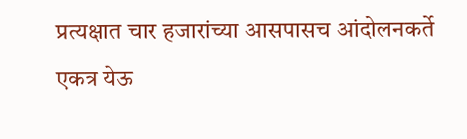प्रत्यक्षात चार हजारांच्या आसपासच आंदोलनकर्ते एकत्र येऊ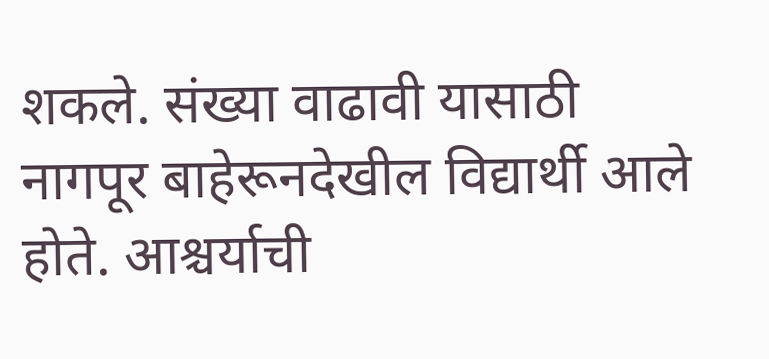शकले. संख्या वाढावी यासाठी नागपूर बाहेरूनदेखील विद्यार्थी आले होते. आश्चर्याची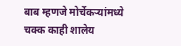बाब म्हणजे मोर्चेकऱ्यांमध्ये चक्क काही शालेय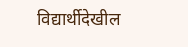विद्यार्थीदेखील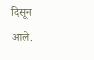दिसून आले.